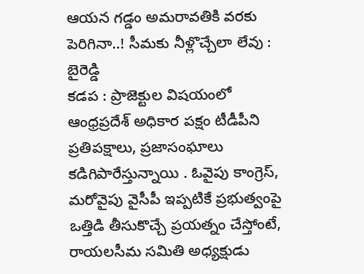ఆయన గడ్డం అమరావతికి వరకు పెరిగినా..! సీమకు నీళ్లొచ్చేలా లేవు : బైరెడ్డి
కడప : ప్రాజెక్టుల విషయంలో ఆంధ్రప్రదేశ్ అధికార పక్షం టీడీపీని ప్రతిపక్షాలు, ప్రజాసంఘాలు కడిగిపారేస్తున్నాయి . ఓవైపు కాంగ్రెస్, మరోవైపు వైసీపీ ఇప్పటికే ప్రభుత్వంపై ఒత్తిడి తీసుకొచ్చే ప్రయత్నం చేస్తోంటే, రాయలసీమ సమితి అధ్యక్షుడు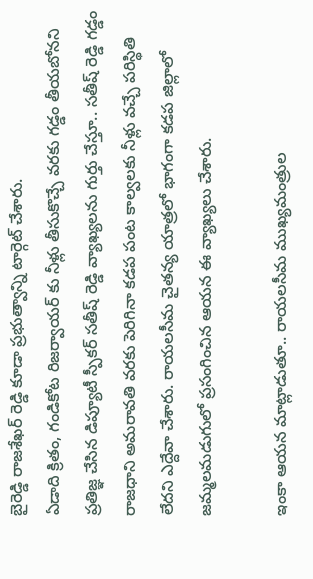బైరెడ్డి రాజశేఖర్ రెడ్డి కూడా ప్రభుత్వాన్ని టార్గెట్ చేశారు.
ఏడాది క్రితం, గండికోట రిజర్వాయర్ కు నీళ్లు తీసుకొచ్చే వరకు గడ్డం తీయబోనని ప్రతిజ్ఞ చేసిన డిప్యూటీ స్పీకర్ సతీష్ రెడ్డి వ్యాఖ్యలను గుర్తు చేస్తూ.. సతీష్ రెడ్డి గడ్డం రాజధాని అమరావతి వరకు పెరిగినా కడప పంట కాల్వలకు నీళ్లు వచ్చే పరిస్థితి లేదని ఎద్దేవా చేశారు. రాయలసీమ చైతన్య యాత్రలో భాగంగా కడప జిల్లాలో జమ్మలమడుగులో ప్రసంగించిన ఆయన ఈ వ్యాఖ్యలు చేశారు.

ఇంకా ఆయన మాట్లాడుతూ.. రాయలసీమ ముఖ్యమంత్రుల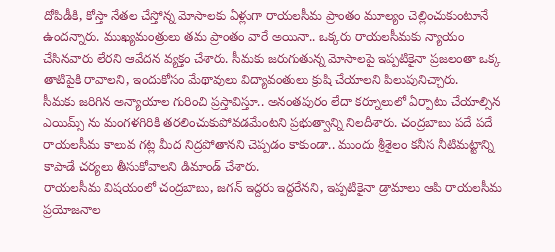దోపిడీకి, కోస్తా నేతల చేస్తోన్న మోసాలకు ఏళ్లుగా రాయలసీమ ప్రాంతం మూల్యం చెల్లించుకుంటూనే ఉందన్నారు. ముఖ్యమంత్రులు తమ ప్రాంతం వారే అయినా.. ఒక్కరు రాయలసీమకు న్యాయం చేసినవారు లేరని ఆవేదన వ్యక్తం చేశారు. సీమకు జరుగుతున్న మోసాలపై ఇప్పటికైనా ప్రజలంతా ఒక్క తాటిపైకి రావాలని, ఇందుకోసం మేథావులు విద్యావంతులు క్రుషి చేయాలని పిలుపునిచ్చారు.
సీమకు జరిగిన అన్యాయాల గురించి ప్రస్తావిస్తూ.. అనంతపురం లేదా కర్నూలులో ఏర్పాటు చేయాల్సిన ఎయిమ్స్ ను మంగళగిరికి తరలించుకుపోవడమేంటని ప్రభుత్వాన్ని నిలదీశారు. చంద్రబాబు పదే పదే రాయలసీమ కాలువ గట్ల మీద నిద్రపోతానని చెప్పడం కాకుండా.. ముందు శ్రీశైలం కనీస నీటిమట్టాన్ని కాపాడే చర్యలు తీసుకోవాలని డిమాండ్ చేశారు.
రాయలసీమ విషయంలో చంద్రబాబు, జగన్ ఇద్దరు ఇద్దరేనని, ఇప్పటికైనా డ్రామాలు ఆపి రాయలసీమ ప్రయోజనాల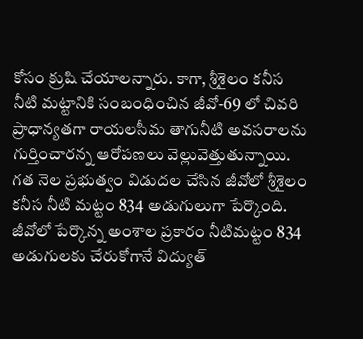కోసం క్రుషి చేయాలన్నారు. కాగా, శ్రీశైలం కనీస నీటి మట్టానికి సంబంధించిన జీవో-69 లో చివరి ప్రాధాన్యతగా రాయలసీమ తాగునీటి అవసరాలను గుర్తించారన్న ఆరోపణలు వెల్లువెత్తుతున్నాయి.
గత నెల ప్రభుత్వం విడుదల చేసిన జీవోలో శ్రీశైలం కనీస నీటి మట్టం 834 అడుగులుగా పేర్కొంది. జీవోలో పేర్కొన్న అంశాల ప్రకారం నీటిమట్టం 834 అడుగులకు చేరుకోగానే విద్యుత్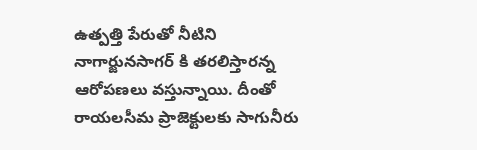ఉత్పత్తి పేరుతో నీటిని నాగార్జునసాగర్ కి తరలిస్తారన్న ఆరోపణలు వస్తున్నాయి. దీంతో రాయలసీమ ప్రాజెక్టులకు సాగునీరు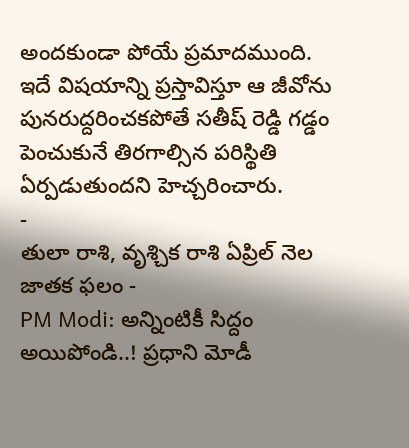అందకుండా పోయే ప్రమాదముంది.
ఇదే విషయాన్ని ప్రస్తావిస్తూ ఆ జీవోను పునరుద్దరించకపోతే సతీష్ రెడ్డి గడ్డం పెంచుకునే తిరగాల్సిన పరిస్థితి ఏర్పడుతుందని హెచ్చరించారు.
-
తులా రాశి, వృశ్చిక రాశి ఏప్రిల్ నెల జాతక ఫలం -
PM Modi: అన్నింటికీ సిద్దం అయిపోండి..! ప్రధాని మోడీ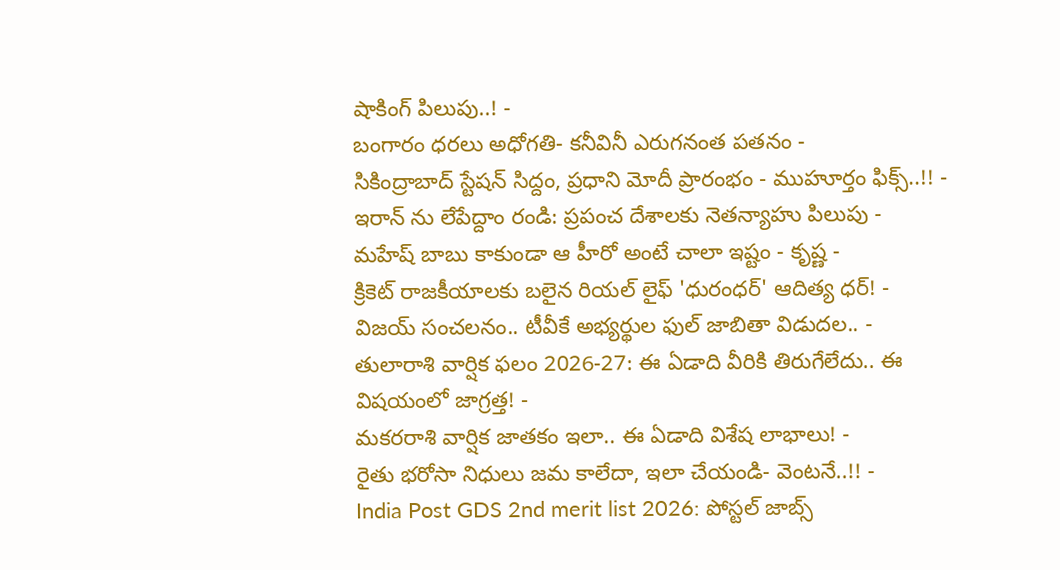షాకింగ్ పిలుపు..! -
బంగారం ధరలు అధోగతి- కనీవినీ ఎరుగనంత పతనం -
సికింద్రాబాద్ స్టేషన్ సిద్దం, ప్రధాని మోదీ ప్రారంభం - ముహూర్తం ఫిక్స్..!! -
ఇరాన్ ను లేపేద్దాం రండి: ప్రపంచ దేశాలకు నెతన్యాహు పిలుపు -
మహేష్ బాబు కాకుండా ఆ హీరో అంటే చాలా ఇష్టం - కృష్ణ -
క్రికెట్ రాజకీయాలకు బలైన రియల్ లైఫ్ 'ధురంధర్' ఆదిత్య ధర్! -
విజయ్ సంచలనం.. టీవీకే అభ్యర్థుల ఫుల్ జాబితా విడుదల.. -
తులారాశి వార్షిక ఫలం 2026-27: ఈ ఏడాది వీరికి తిరుగేలేదు.. ఈ విషయంలో జాగ్రత్త! -
మకరరాశి వార్షిక జాతకం ఇలా.. ఈ ఏడాది విశేష లాభాలు! -
రైతు భరోసా నిధులు జమ కాలేదా, ఇలా చేయండి- వెంటనే..!! -
India Post GDS 2nd merit list 2026: పోస్టల్ జాబ్స్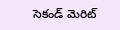సెకండ్ మెరిట్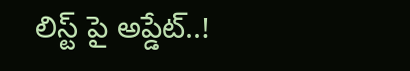లిస్ట్ పై అప్డేట్..!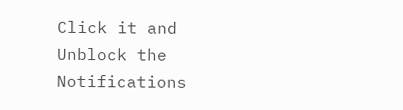Click it and Unblock the Notifications